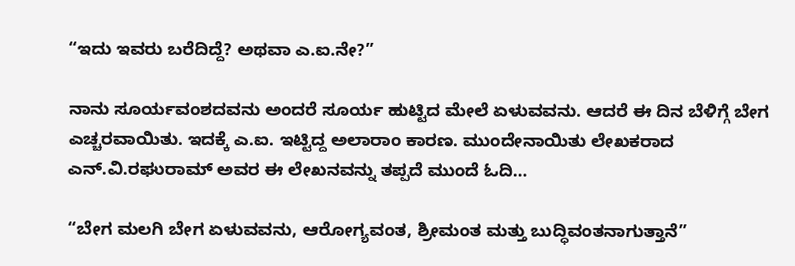“ಇದು ಇವರು ಬರೆದಿದ್ದೆ? ಅಥವಾ ಎ.ಐ.ನೇ?”

ನಾನು ಸೂರ್ಯವಂಶದವನು ಅಂದರೆ ಸೂರ್ಯ ಹುಟ್ಟಿದ ಮೇಲೆ ಏಳುವವನು. ಆದರೆ ಈ ದಿನ ಬೆಳಿಗ್ಗೆ ಬೇಗ ಎಚ್ಚರವಾಯಿತು. ಇದಕ್ಕೆ ಎ.ಐ. ಇಟ್ಟಿದ್ದ ಅಲಾರಾಂ ಕಾರಣ. ಮುಂದೇನಾಯಿತು ಲೇಖಕರಾದ ಎನ್.ವಿ.ರಘುರಾಮ್ ಅವರ ಈ ಲೇಖನವನ್ನು ತಪ್ಪದೆ ಮುಂದೆ ಓದಿ…

“ಬೇಗ ಮಲಗಿ ಬೇಗ ಏಳುವವನು, ಆರೋಗ್ಯವಂತ, ಶ್ರೀಮಂತ ಮತ್ತು ಬುದ್ಧಿವಂತನಾಗುತ್ತಾನೆ”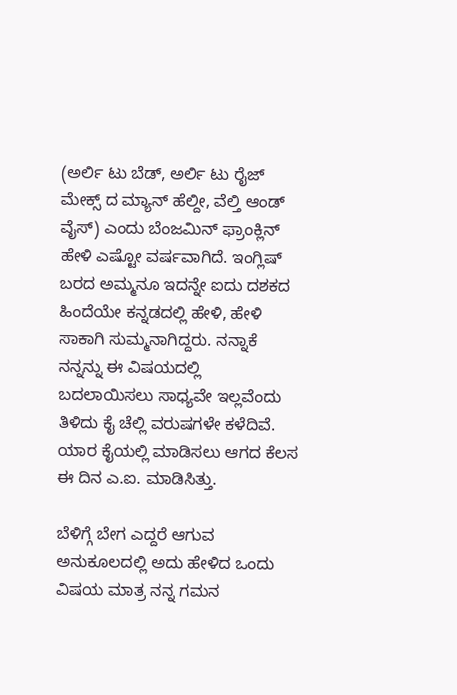(ಅರ್ಲಿ ಟು ಬೆಡ್, ಅರ್ಲಿ ಟು ರೈಜ್ ಮೇಕ್ಸ್ ದ ಮ್ಯಾನ್ ಹೆಲ್ದೀ, ವೆಲ್ತಿ ಆಂಡ್ ವೈಸ್) ಎಂದು ಬೆಂಜಮಿನ್ ಫ್ರಾಂಕ್ಲಿನ್ ಹೇಳಿ ಎಷ್ಟೋ ವರ್ಷವಾಗಿದೆ. ಇಂಗ್ಲಿಷ್ ಬರದ ಅಮ್ಮನೂ ಇದನ್ನೇ ಐದು ದಶಕದ ಹಿಂದೆಯೇ ಕನ್ನಡದಲ್ಲಿ ಹೇಳಿ, ಹೇಳಿ ಸಾಕಾಗಿ ಸುಮ್ಮನಾಗಿದ್ದರು. ನನ್ನಾಕೆ ನನ್ನನ್ನು ಈ ವಿಷಯದಲ್ಲಿ ಬದಲಾಯಿಸಲು ಸಾಧ್ಯವೇ ಇಲ್ಲವೆಂದು ತಿಳಿದು ಕೈ ಚೆಲ್ಲಿ ವರುಷಗಳೇ ಕಳೆದಿವೆ. ಯಾರ ಕೈಯಲ್ಲಿ ಮಾಡಿಸಲು ಆಗದ ಕೆಲಸ ಈ ದಿನ ಎ.ಐ. ಮಾಡಿಸಿತ್ತು.

ಬೆಳಿಗ್ಗೆ ಬೇಗ ಎದ್ದರೆ ಆಗುವ ಅನುಕೂಲದಲ್ಲಿ ಅದು ಹೇಳಿದ ಒಂದು ವಿಷಯ ಮಾತ್ರ ನನ್ನ ಗಮನ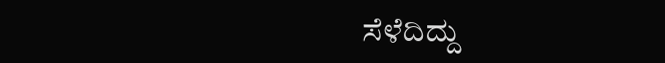ಸೆಳೆದಿದ್ದು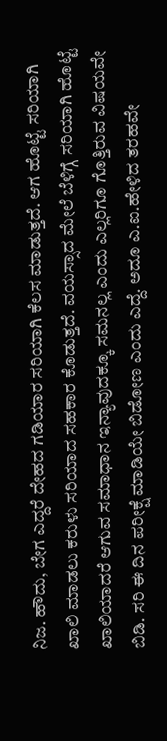ನಿಜ. ಹೌದು, ಬೇಗ ಎದ್ದರೆ ದೇಹದ ಗಡಿಯಾರ ಸರಿಯಾಗಿ ಕೆಲಸ ಮಾಡುತ್ತದೆ. ಆಗ ಹೊಟ್ಟೆ ಸರಿಯಾಗಿ ಖಾಲಿ ಮಾಡಲು ಕರುಳು ಸರಿಯಾದ ಸಹಕಾರ ಕೊಡುತ್ತದೆ. ವಯಸ್ಸಾದ ಮೇಲೆ ಬೆಳಿಗ್ಗೆ ಸರಿಯಾಗಿ ಹೊಟ್ಟೆ ಖಾಲಿಯಾದರೆ ಆಗುವ ಸಮಾಧಾನ ಇನ್ಯಾವುದಕ್ಕೂ ಸಮನಲ್ಲ ಎಂದು ಎಲ್ಲರಿಗೂ ಗೊತ್ತಿರುವ ವಿಷಯವೇ ಬಿಡಿ. ಸರಿ ಈ ದಿನ ಪರೀಕ್ಷೆ ಮಾಡಿಯೇ ಬಿಡೋಣ ಎಂದು ಎದ್ದೆ. ಅದೂ ಎ.ಐ.ಹೇಳಿದ ತರಹವೇ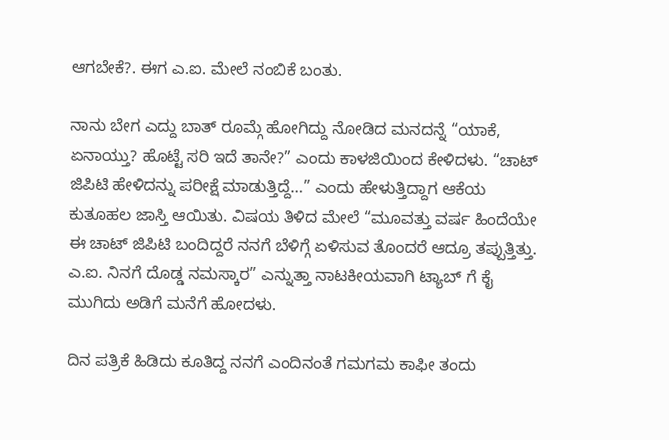ಆಗಬೇಕೆ?. ಈಗ ಎ.ಐ. ಮೇಲೆ ನಂಬಿಕೆ ಬಂತು.

ನಾನು ಬೇಗ ಎದ್ದು ಬಾತ್ ರೂಮ್ಗೆ ಹೋಗಿದ್ದು ನೋಡಿದ ಮನದನ್ನೆ “ಯಾಕೆ, ಏನಾಯ್ತು? ಹೊಟ್ಟೆ ಸರಿ ಇದೆ ತಾನೇ?” ಎಂದು ಕಾಳಜಿಯಿಂದ ಕೇಳಿದಳು. “ಚಾಟ್ ಜಿಪಿಟಿ ಹೇಳಿದನ್ನು ಪರೀಕ್ಷೆ ಮಾಡುತ್ತಿದ್ದೆ…” ಎಂದು ಹೇಳುತ್ತಿದ್ದಾಗ ಆಕೆಯ ಕುತೂಹಲ ಜಾಸ್ತಿ ಆಯಿತು. ವಿಷಯ ತಿಳಿದ ಮೇಲೆ “ಮೂವತ್ತು ವರ್ಷ ಹಿಂದೆಯೇ ಈ ಚಾಟ್ ಜಿಪಿಟಿ ಬಂದಿದ್ದರೆ ನನಗೆ ಬೆಳಿಗ್ಗೆ ಏಳಿಸುವ ತೊಂದರೆ ಆದ್ರೂ ತಪ್ಪುತ್ತಿತ್ತು. ಎ.ಐ. ನಿನಗೆ ದೊಡ್ಡ ನಮಸ್ಕಾರ” ಎನ್ನುತ್ತಾ ನಾಟಕೀಯವಾಗಿ ಟ್ಯಾಬ್ ಗೆ ಕೈ ಮುಗಿದು ಅಡಿಗೆ ಮನೆಗೆ ಹೋದಳು.

ದಿನ ಪತ್ರಿಕೆ ಹಿಡಿದು ಕೂತಿದ್ದ ನನಗೆ ಎಂದಿನಂತೆ ಗಮಗಮ ಕಾಫೀ ತಂದು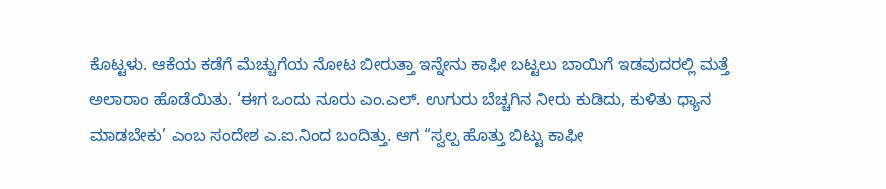ಕೊಟ್ಟಳು. ಆಕೆಯ ಕಡೆಗೆ ಮೆಚ್ಚುಗೆಯ ನೋಟ ಬೀರುತ್ತಾ ಇನ್ನೇನು ಕಾಫೀ ಬಟ್ಟಲು ಬಾಯಿಗೆ ಇಡವುದರಲ್ಲಿ ಮತ್ತೆ ಅಲಾರಾಂ ಹೊಡೆಯಿತು. ‘ಈಗ ಒಂದು ನೂರು ಎಂ.ಎಲ್. ಉಗುರು ಬೆಚ್ಚಗಿನ ನೀರು ಕುಡಿದು, ಕುಳಿತು ಧ್ಯಾನ ಮಾಡಬೇಕು’ ಎಂಬ ಸಂದೇಶ ಎ.ಐ.ನಿಂದ ಬಂದಿತ್ತು. ಆಗ “ಸ್ವಲ್ಪ ಹೊತ್ತು ಬಿಟ್ಟು ಕಾಫೀ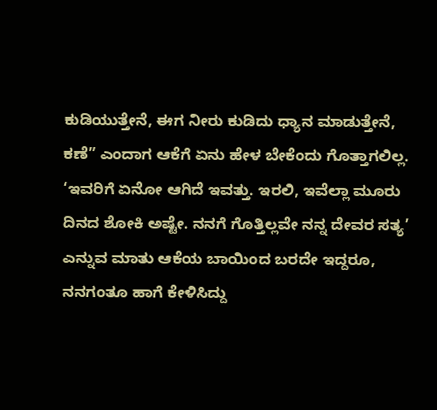ಕುಡಿಯುತ್ತೇನೆ, ಈಗ ನೀರು ಕುಡಿದು ಧ್ಯಾನ ಮಾಡುತ್ತೇನೆ, ಕಣೆ” ಎಂದಾಗ ಆಕೆಗೆ ಏನು ಹೇಳ ಬೇಕೆಂದು ಗೊತ್ತಾಗಲಿಲ್ಲ. ‘ಇವರಿಗೆ ಏನೋ ಆಗಿದೆ ಇವತ್ತು. ಇರಲಿ, ಇವೆಲ್ಲಾ ಮೂರು ದಿನದ ಶೋಕಿ ಅಷ್ಟೇ. ನನಗೆ ಗೊತ್ತಿಲ್ಲವೇ ನನ್ನ ದೇವರ ಸತ್ಯ’ ಎನ್ನುವ ಮಾತು ಆಕೆಯ ಬಾಯಿಂದ ಬರದೇ ಇದ್ದರೂ, ನನಗಂತೂ ಹಾಗೆ ಕೇಳಿಸಿದ್ದು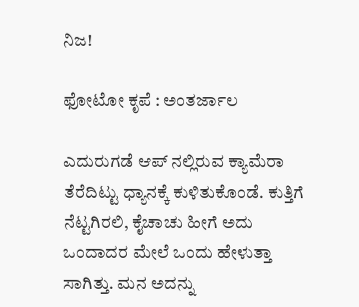ನಿಜ!

ಫೋಟೋ ಕೃಪೆ : ಅಂತರ್ಜಾಲ

ಎದುರುಗಡೆ ಆಪ್ ನಲ್ಲಿರುವ ಕ್ಯಾಮೆರಾ ತೆರೆದಿಟ್ಟು ಧ್ಯಾನಕ್ಕೆ ಕುಳಿತುಕೊಂಡೆ. ಕುತ್ತಿಗೆ ನೆಟ್ಟಗಿರಲಿ, ಕೈಚಾಚು ಹೀಗೆ ಅದು ಒಂದಾದರ ಮೇಲೆ ಒಂದು ಹೇಳುತ್ತಾ ಸಾಗಿತ್ತು. ಮನ ಅದನ್ನು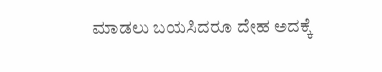ಮಾಡಲು ಬಯಸಿದರೂ ದೇಹ ಅದಕ್ಕೆ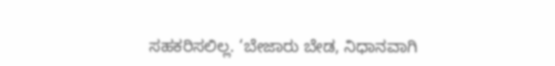ಸಹಕರಿಸಲಿಲ್ಲ. ‘ಬೇಜಾರು ಬೇಡ, ನಿಧಾನವಾಗಿ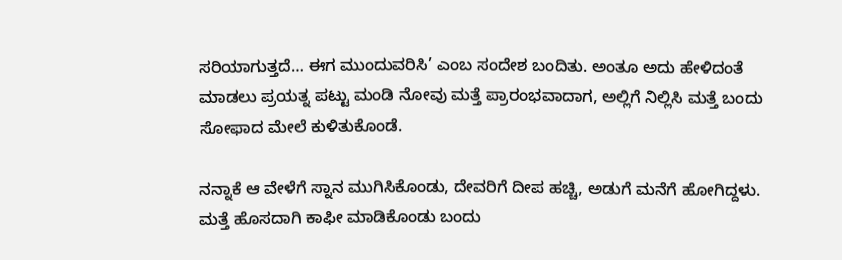ಸರಿಯಾಗುತ್ತದೆ… ಈಗ ಮುಂದುವರಿಸಿ’ ಎಂಬ ಸಂದೇಶ ಬಂದಿತು. ಅಂತೂ ಅದು ಹೇಳಿದಂತೆ ಮಾಡಲು ಪ್ರಯತ್ನ ಪಟ್ಟು ಮಂಡಿ ನೋವು ಮತ್ತೆ ಪ್ರಾರಂಭವಾದಾಗ, ಅಲ್ಲಿಗೆ ನಿಲ್ಲಿಸಿ ಮತ್ತೆ ಬಂದು ಸೋಫಾದ ಮೇಲೆ ಕುಳಿತುಕೊಂಡೆ.

ನನ್ನಾಕೆ ಆ ವೇಳೆಗೆ ಸ್ನಾನ ಮುಗಿಸಿಕೊಂಡು, ದೇವರಿಗೆ ದೀಪ ಹಚ್ಚಿ, ಅಡುಗೆ ಮನೆಗೆ ಹೋಗಿದ್ದಳು. ಮತ್ತೆ ಹೊಸದಾಗಿ ಕಾಫೀ ಮಾಡಿಕೊಂಡು ಬಂದು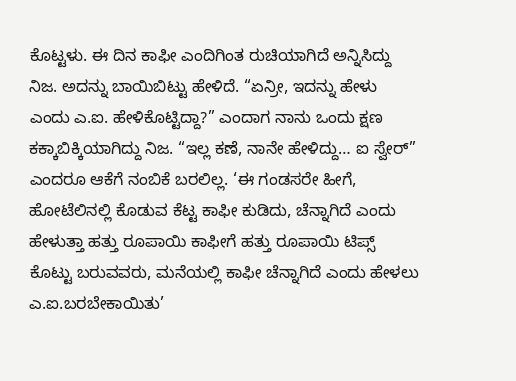ಕೊಟ್ಟಳು. ಈ ದಿನ ಕಾಫೀ ಎಂದಿಗಿಂತ ರುಚಿಯಾಗಿದೆ ಅನ್ನಿಸಿದ್ದು ನಿಜ. ಅದನ್ನು ಬಾಯಿಬಿಟ್ಟು ಹೇಳಿದೆ. “ಏನ್ರೀ, ಇದನ್ನು ಹೇಳು ಎಂದು ಎ.ಐ. ಹೇಳಿಕೊಟ್ಟಿದ್ದಾ?” ಎಂದಾಗ ನಾನು ಒಂದು ಕ್ಷಣ ಕಕ್ಕಾಬಿಕ್ಕಿಯಾಗಿದ್ದು ನಿಜ. “ಇಲ್ಲ ಕಣೆ, ನಾನೇ ಹೇಳಿದ್ದು… ಐ ಸ್ವೇರ್” ಎಂದರೂ ಆಕೆಗೆ ನಂಬಿಕೆ ಬರಲಿಲ್ಲ. ‘ಈ ಗಂಡಸರೇ ಹೀಗೆ, ಹೋಟೆಲಿನಲ್ಲಿ ಕೊಡುವ ಕೆಟ್ಟ ಕಾಫೀ ಕುಡಿದು, ಚೆನ್ನಾಗಿದೆ ಎಂದು ಹೇಳುತ್ತಾ ಹತ್ತು ರೂಪಾಯಿ ಕಾಫೀಗೆ ಹತ್ತು ರೂಪಾಯಿ ಟಿಪ್ಸ್ ಕೊಟ್ಟು ಬರುವವರು, ಮನೆಯಲ್ಲಿ ಕಾಫೀ ಚೆನ್ನಾಗಿದೆ ಎಂದು ಹೇಳಲು ಎ.ಐ.ಬರಬೇಕಾಯಿತು’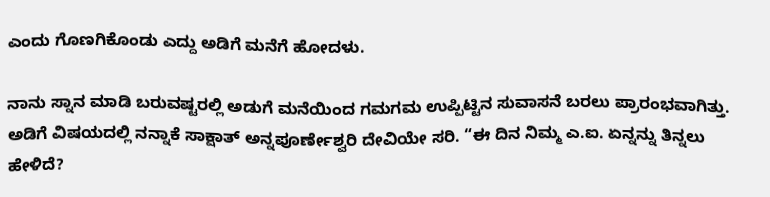ಎಂದು ಗೊಣಗಿಕೊಂಡು ಎದ್ದು ಅಡಿಗೆ ಮನೆಗೆ ಹೋದಳು.

ನಾನು ಸ್ನಾನ ಮಾಡಿ ಬರುವಷ್ಟರಲ್ಲಿ ಅಡುಗೆ ಮನೆಯಿಂದ ಗಮಗಮ ಉಪ್ಪಿಟ್ಟಿನ ಸುವಾಸನೆ ಬರಲು ಪ್ರಾರಂಭವಾಗಿತ್ತು. ಅಡಿಗೆ ವಿಷಯದಲ್ಲಿ ನನ್ನಾಕೆ ಸಾಕ್ಷಾತ್ ಅನ್ನಪೂರ್ಣೇಶ್ವರಿ ದೇವಿಯೇ ಸರಿ. “ಈ ದಿನ ನಿಮ್ಮ ಎ.ಐ. ಏನ್ನನ್ನು ತಿನ್ನಲು ಹೇಳಿದೆ?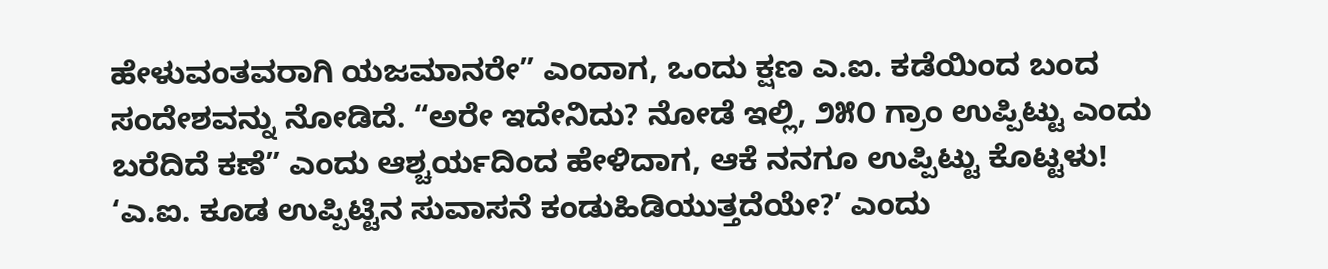ಹೇಳುವಂತವರಾಗಿ ಯಜಮಾನರೇ” ಎಂದಾಗ, ಒಂದು ಕ್ಷಣ ಎ.ಐ. ಕಡೆಯಿಂದ ಬಂದ ಸಂದೇಶವನ್ನು ನೋಡಿದೆ. “ಅರೇ ಇದೇನಿದು? ನೋಡೆ ಇಲ್ಲಿ, ೨೫೦ ಗ್ರಾಂ ಉಪ್ಪಿಟ್ಟು ಎಂದು ಬರೆದಿದೆ ಕಣೆ” ಎಂದು ಆಶ್ಚರ್ಯದಿಂದ ಹೇಳಿದಾಗ, ಆಕೆ ನನಗೂ ಉಪ್ಪಿಟ್ಟು ಕೊಟ್ಟಳು! ‘ಎ.ಐ. ಕೂಡ ಉಪ್ಪಿಟ್ಟಿನ ಸುವಾಸನೆ ಕಂಡುಹಿಡಿಯುತ್ತದೆಯೇ?’ ಎಂದು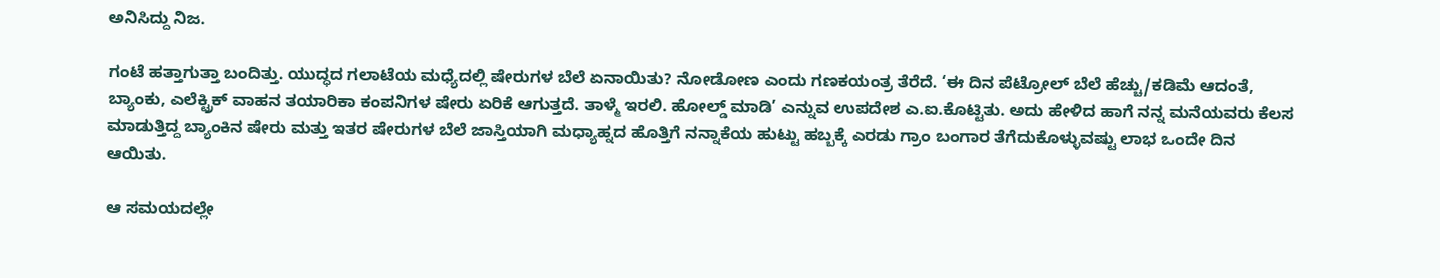ಅನಿಸಿದ್ದು ನಿಜ.

ಗಂಟೆ ಹತ್ತಾಗುತ್ತಾ ಬಂದಿತ್ತು. ಯುದ್ಧದ ಗಲಾಟೆಯ ಮಧ್ಯೆದಲ್ಲಿ ಷೇರುಗಳ ಬೆಲೆ ಏನಾಯಿತು? ನೋಡೋಣ ಎಂದು ಗಣಕಯಂತ್ರ ತೆರೆದೆ. ‘ಈ ದಿನ ಪೆಟ್ರೋಲ್ ಬೆಲೆ ಹೆಚ್ಚು/ಕಡಿಮೆ ಆದಂತೆ, ಬ್ಯಾಂಕು, ಎಲೆಕ್ಟ್ರಿಕ್ ವಾಹನ ತಯಾರಿಕಾ ಕಂಪನಿಗಳ ಷೇರು ಏರಿಕೆ ಆಗುತ್ತದೆ. ತಾಳ್ಮೆ ಇರಲಿ. ಹೋಲ್ಡ್ ಮಾಡಿ’ ಎನ್ನುವ ಉಪದೇಶ ಎ.ಐ.ಕೊಟ್ಟಿತು. ಅದು ಹೇಳಿದ ಹಾಗೆ ನನ್ನ ಮನೆಯವರು ಕೆಲಸ ಮಾಡುತ್ತಿದ್ದ ಬ್ಯಾಂಕಿನ ಷೇರು ಮತ್ತು ಇತರ ಷೇರುಗಳ ಬೆಲೆ ಜಾಸ್ತಿಯಾಗಿ ಮಧ್ಯಾಹ್ನದ ಹೊತ್ತಿಗೆ ನನ್ನಾಕೆಯ ಹುಟ್ಟು ಹಬ್ಬಕ್ಕೆ ಎರಡು ಗ್ರಾಂ ಬಂಗಾರ ತೆಗೆದುಕೊಳ್ಳುವಷ್ಟು ಲಾಭ ಒಂದೇ ದಿನ ಆಯಿತು.

ಆ ಸಮಯದಲ್ಲೇ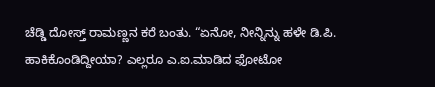ಚೆಡ್ಡಿ ದೋಸ್ತ್ ರಾಮಣ್ಣನ ಕರೆ ಬಂತು. “ಏನೋ, ನೀನ್ನಿನ್ನು ಹಳೇ ಡಿ.ಪಿ. ಹಾಕಿಕೊಂಡಿದ್ದೀಯಾ? ಎಲ್ಲರೂ ಎ.ಐ.ಮಾಡಿದ ಫೋಟೋ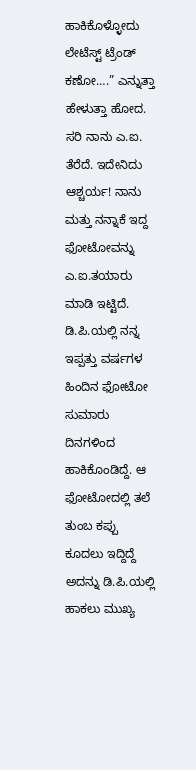ಹಾಕಿಕೊಳ್ಳೋದು ಲೇಟೆಸ್ಟ್ ಟ್ರೆಂಡ್ ಕಣೋ….” ಎನ್ನುತ್ತಾ ಹೇಳುತ್ತಾ ಹೋದ. ಸರಿ ನಾನು ಎ.ಐ. ತೆರೆದೆ. ಇದೇನಿದು ಆಶ್ಚರ್ಯ! ನಾನು ಮತ್ತು ನನ್ನಾಕೆ ಇದ್ದ ಫೋಟೋವನ್ನು ಎ.ಐ.ತಯಾರು ಮಾಡಿ ಇಟ್ಟಿದೆ. ಡಿ.ಪಿ.ಯಲ್ಲಿ ನನ್ನ ಇಪ್ಪತ್ತು ವರ್ಷಗಳ ಹಿಂದಿನ ಫೋಟೋ ಸುಮಾರು ದಿನಗಳಿಂದ ಹಾಕಿಕೊಂಡಿದ್ದೆ. ಆ ಫೋಟೋದಲ್ಲಿ ತಲೆ ತುಂಬ ಕಪ್ಪು ಕೂದಲು ಇದ್ದಿದ್ದೆ ಅದನ್ನು ಡಿ.ಪಿ.ಯಲ್ಲಿ ಹಾಕಲು ಮುಖ್ಯ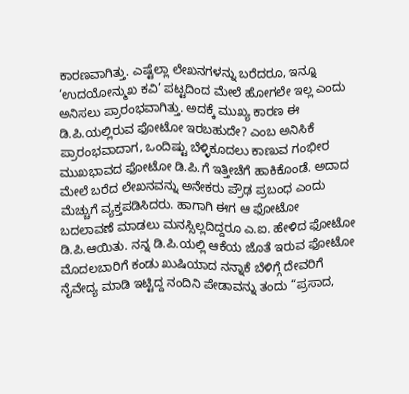ಕಾರಣವಾಗಿತ್ತು. ಎಷ್ಟೆಲ್ಲಾ ಲೇಖನಗಳನ್ನು ಬರೆದರೂ, ಇನ್ನೂ ‘ಉದಯೋನ್ಮುಖ ಕವಿ’ ಪಟ್ಟದಿಂದ ಮೇಲೆ ಹೋಗಲೇ ಇಲ್ಲ ಎಂದು ಅನಿಸಲು ಪ್ರಾರಂಭವಾಗಿತ್ತು. ಅದಕ್ಕೆ ಮುಖ್ಯ ಕಾರಣ ಈ ಡಿ.ಪಿ.ಯಲ್ಲಿರುವ ಫೋಟೋ ಇರಬಹುದೇ? ಎಂಬ ಅನಿಸಿಕೆ ಪ್ರಾರಂಭವಾದಾಗ, ಒಂದಿಷ್ಟು ಬೆಳ್ಳಿಕೂದಲು ಕಾಣುವ ಗಂಭೀರ ಮುಖಭಾವದ ಫೋಟೋ ಡಿ.ಪಿ.ಗೆ ಇತ್ತೀಚೆಗೆ ಹಾಕಿಕೊಂಡೆ. ಅದಾದ ಮೇಲೆ ಬರೆದ ಲೇಖನವನ್ನು ಅನೇಕರು ಪ್ರೌಢ ಪ್ರಬಂಧ ಎಂದು ಮೆಚ್ಚುಗೆ ವ್ಯಕ್ತಪಡಿಸಿದರು. ಹಾಗಾಗಿ ಈಗ ಆ ಫೋಟೋ ಬದಲಾವಣೆ ಮಾಡಲು ಮನಸ್ಸಿಲ್ಲದಿದ್ದರೂ ಎ.ಐ. ಹೇಳಿದ ಫೋಟೋ ಡಿ.ಪಿ.ಆಯಿತು. ನನ್ನ ಡಿ.ಪಿ.ಯಲ್ಲಿ ಆಕೆಯ ಜೊತೆ ಇರುವ ಫೋಟೋ ಮೊದಲಬಾರಿಗೆ ಕಂಡು ಖುಷಿಯಾದ ನನ್ನಾಕೆ ಬೆಳಿಗ್ಗೆ ದೇವರಿಗೆ ನೈವೇದ್ಯ ಮಾಡಿ ಇಟ್ಟಿದ್ದ ನಂದಿನಿ ಪೇಡಾವನ್ನು ತಂದು “ಪ್ರಸಾದ,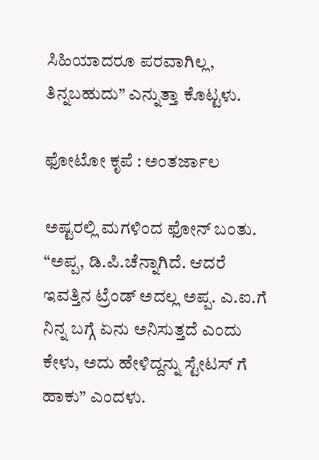ಸಿಹಿಯಾದರೂ ಪರವಾಗಿಲ್ಲ, ತಿನ್ನಬಹುದು” ಎನ್ನುತ್ತಾ ಕೊಟ್ಟಳು.

ಫೋಟೋ ಕೃಪೆ : ಅಂತರ್ಜಾಲ

ಅಷ್ಟರಲ್ಲಿ ಮಗಳಿಂದ ಫೋನ್ ಬಂತು. “ಅಪ್ಪ, ಡಿ.ಪಿ.ಚೆನ್ನಾಗಿದೆ. ಆದರೆ ಇವತ್ತಿನ ಟ್ರೆಂಡ್ ಅದಲ್ಲ ಅಪ್ಪ. ಎ.ಐ.ಗೆ ನಿನ್ನ ಬಗ್ಗೆ ಏನು ಅನಿಸುತ್ತದೆ ಎಂದು ಕೇಳು, ಅದು ಹೇಳಿದ್ದನ್ನು ಸ್ಟೇಟಸ್ ಗೆ ಹಾಕು” ಎಂದಳು.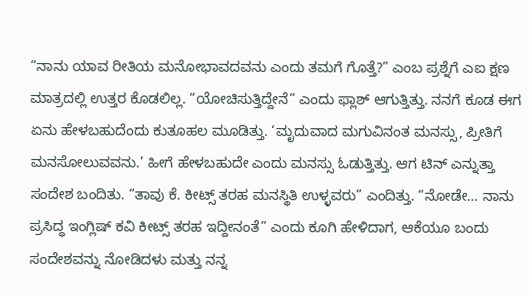“ನಾನು ಯಾವ ರೀತಿಯ ಮನೋಭಾವದವನು ಎಂದು ತಮಗೆ ಗೊತ್ತೆ?” ಎಂಬ ಪ್ರಶ್ನೆಗೆ ಎಐ ಕ್ಷಣ ಮಾತ್ರದಲ್ಲಿ ಉತ್ತರ ಕೊಡಲಿಲ್ಲ. “ಯೋಚಿಸುತ್ತಿದ್ದೇನೆ” ಎಂದು ಫ್ಲಾಶ್ ಆಗುತ್ತಿತ್ತು. ನನಗೆ ಕೂಡ ಈಗ ಏನು ಹೇಳಬಹುದೆಂದು ಕುತೂಹಲ ಮೂಡಿತ್ತು. ‘ಮೃದುವಾದ ಮಗುವಿನಂತ ಮನಸ್ಸು, ಪ್ರೀತಿಗೆ ಮನಸೋಲುವವನು.’ ಹೀಗೆ ಹೇಳಬಹುದೇ ಎಂದು ಮನಸ್ಸು ಓಡುತ್ತಿತ್ತು. ಆಗ ಟಿನ್ ಎನ್ನುತ್ತಾ ಸಂದೇಶ ಬಂದಿತು. “ತಾವು ಕೆ. ಕೀಟ್ಸ್ ತರಹ ಮನಸ್ಥಿತಿ ಉಳ್ಳವರು” ಎಂದಿತ್ತು. “ನೋಡೇ… ನಾನು ಪ್ರಸಿದ್ಧ ಇಂಗ್ಲಿಷ್ ಕವಿ ಕೀಟ್ಸ್ ತರಹ ಇದ್ದೀನಂತೆ” ಎಂದು ಕೂಗಿ ಹೇಳಿದಾಗ, ಆಕೆಯೂ ಬಂದು ಸಂದೇಶವನ್ನು ನೋಡಿದಳು ಮತ್ತು ನನ್ನ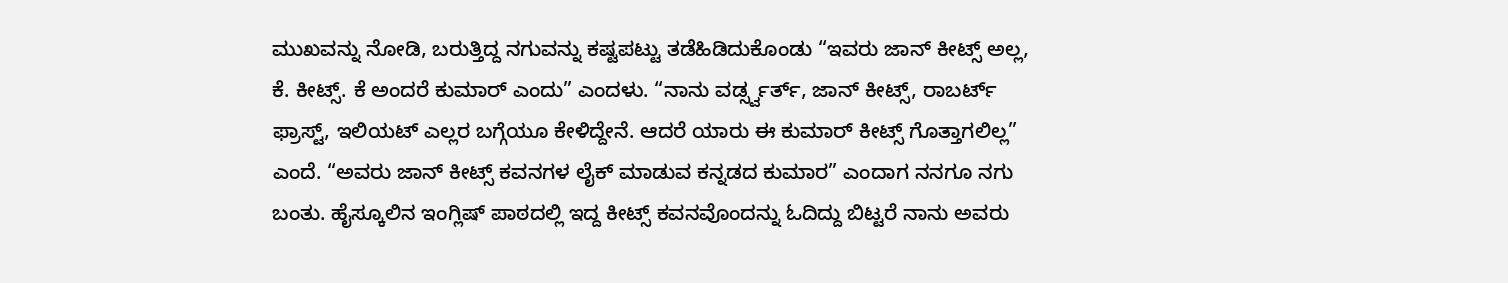ಮುಖವನ್ನು ನೋಡಿ, ಬರುತ್ತಿದ್ದ ನಗುವನ್ನು ಕಷ್ಟಪಟ್ಟು ತಡೆಹಿಡಿದುಕೊಂಡು “ಇವರು ಜಾನ್ ಕೀಟ್ಸ್ ಅಲ್ಲ, ಕೆ. ಕೀಟ್ಸ್. ಕೆ ಅಂದರೆ ಕುಮಾರ್ ಎಂದು” ಎಂದಳು. “ನಾನು ವರ್ಡ್ಸ್ವರ್ತ್, ಜಾನ್ ಕೀಟ್ಸ್, ರಾಬರ್ಟ್ ಫ್ರಾಸ್ಟ್, ಇಲಿಯಟ್ ಎಲ್ಲರ ಬಗ್ಗೆಯೂ ಕೇಳಿದ್ದೇನೆ. ಆದರೆ ಯಾರು ಈ ಕುಮಾರ್ ಕೀಟ್ಸ್ ಗೊತ್ತಾಗಲಿಲ್ಲ” ಎಂದೆ. “ಅವರು ಜಾನ್ ಕೀಟ್ಸ್ ಕವನಗಳ ಲೈಕ್ ಮಾಡುವ ಕನ್ನಡದ ಕುಮಾರ” ಎಂದಾಗ ನನಗೂ ನಗು ಬಂತು. ಹೈಸ್ಕೂಲಿನ ಇಂಗ್ಲಿಷ್ ಪಾಠದಲ್ಲಿ ಇದ್ದ ಕೀಟ್ಸ್ ಕವನವೊಂದನ್ನು ಓದಿದ್ದು ಬಿಟ್ಟರೆ ನಾನು ಅವರು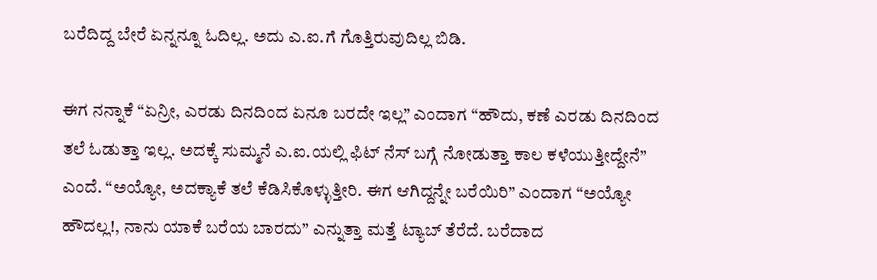ಬರೆದಿದ್ದ ಬೇರೆ ಏನ್ನನ್ನೂ ಓದಿಲ್ಲ. ಅದು ಎ.ಐ.ಗೆ ಗೊತ್ತಿರುವುದಿಲ್ಲ ಬಿಡಿ.

ಈಗ ನನ್ನಾಕೆ “ಏನ್ರೀ, ಎರಡು ದಿನದಿಂದ ಏನೂ ಬರದೇ ಇಲ್ಲ” ಎಂದಾಗ “ಹೌದು, ಕಣೆ ಎರಡು ದಿನದಿಂದ ತಲೆ ಓಡುತ್ತಾ ಇಲ್ಲ. ಅದಕ್ಕೆ ಸುಮ್ಮನೆ ಎ.ಐ.ಯಲ್ಲಿ ಫಿಟ್ ನೆಸ್ ಬಗ್ಗೆ ನೋಡುತ್ತಾ ಕಾಲ ಕಳೆಯುತ್ತೀದ್ದೇನೆ” ಎಂದೆ. “ಅಯ್ಯೋ, ಅದಕ್ಯಾಕೆ ತಲೆ ಕೆಡಿಸಿಕೊಳ್ಳುತ್ತೀರಿ. ಈಗ ಆಗಿದ್ದನ್ನೇ ಬರೆಯಿರಿ” ಎಂದಾಗ “ಅಯ್ಯೋ ಹೌದಲ್ಲ!, ನಾನು ಯಾಕೆ ಬರೆಯ ಬಾರದು” ಎನ್ನುತ್ತಾ ಮತ್ತೆ ಟ್ಯಾಬ್ ತೆರೆದೆ. ಬರೆದಾದ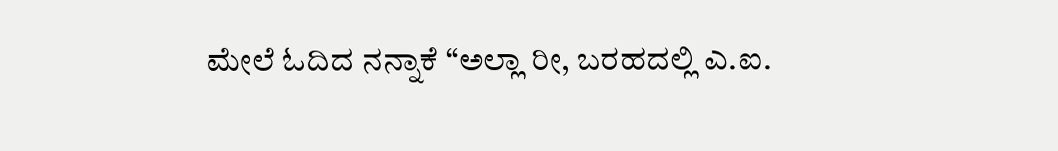ಮೇಲೆ ಓದಿದ ನನ್ನಾಕೆ “ಅಲ್ಲಾ ರೀ, ಬರಹದಲ್ಲಿ ಎ.ಐ.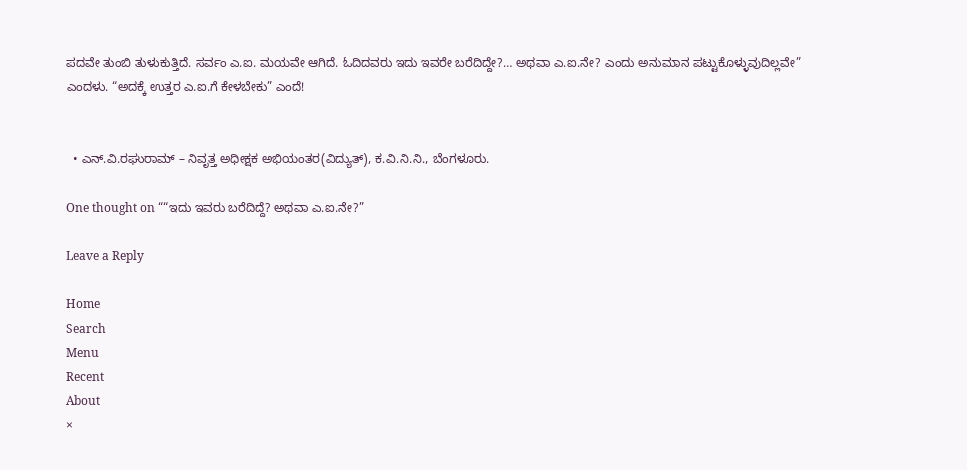ಪದವೇ ತುಂಬಿ ತುಳುಕುತ್ತಿದೆ. ಸರ್ವಂ ಎ.ಐ. ಮಯವೇ ಆಗಿದೆ. ಓದಿದವರು ಇದು ಇವರೇ ಬರೆದಿದ್ದೇ?… ಅಥವಾ ಎ.ಐ.ನೇ? ಎಂದು ಅನುಮಾನ ಪಟ್ಟುಕೊಳ್ಳುವುದಿಲ್ಲವೇ” ಎಂದಳು. “ಅದಕ್ಕೆ ಉತ್ತರ ಎ.ಐ.ಗೆ ಕೇಳಬೇಕು” ಎಂದೆ!


  • ಎನ್.ವಿ.ರಘುರಾಮ್ – ನಿವೃತ್ತ ಅಧೀಕ್ಷಕ ಅಭಿಯಂತರ(ವಿದ್ಯುತ್), ಕ.ವಿ.ನಿ.ನಿ., ಬೆಂಗಳೂರು.

One thought on ““ಇದು ಇವರು ಬರೆದಿದ್ದೆ? ಅಥವಾ ಎ.ಐ.ನೇ?”

Leave a Reply

Home
Search
Menu
Recent
About
×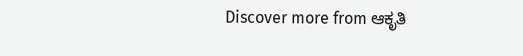Discover more from ಆಕೃತಿ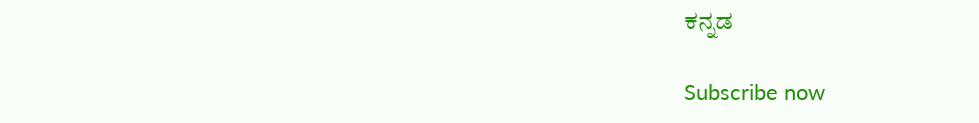ಕನ್ನಡ

Subscribe now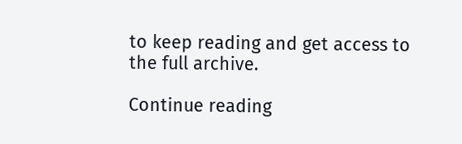to keep reading and get access to the full archive.

Continue reading